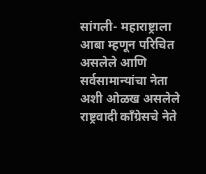सांगली- महाराष्ट्राला आबा म्हणून परिचित असलेले आणि सर्वसामान्यांचा नेता अशी ओळख असलेले राष्ट्रवादी काँग्रेसचे नेते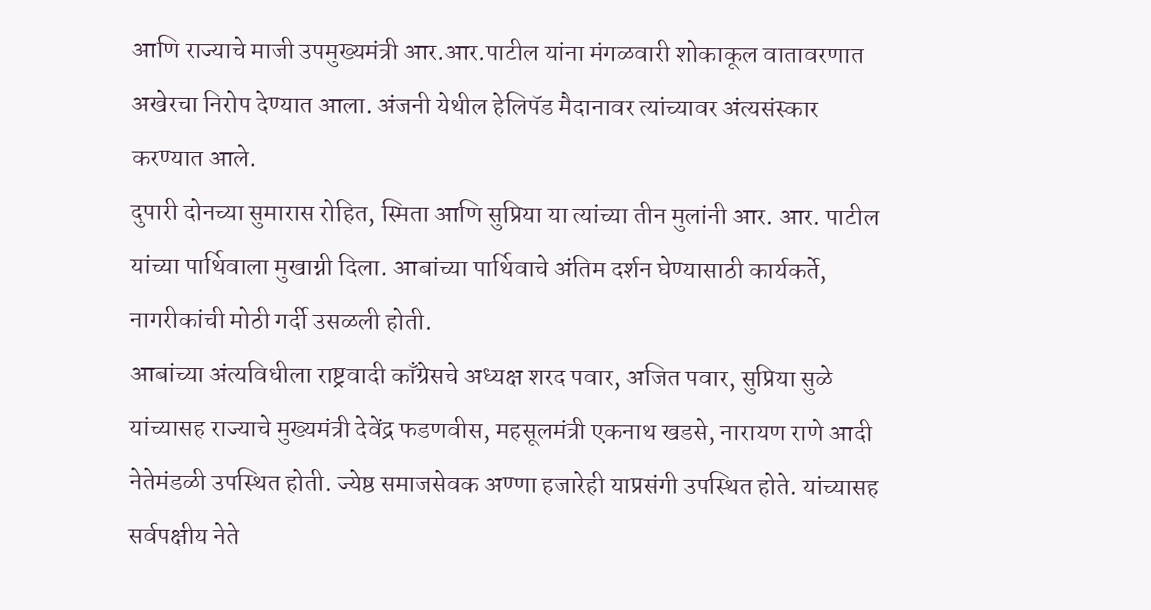आणि राज्याचे माजी उपमुख्यमंत्री आर.आर.पाटील यांना मंगळवारी शोकाकूल वातावरणात अखेरचा निरोप देण्यात आला. अंजनी येथील हेलिपॅड मैदानावर त्यांच्यावर अंत्यसंस्कार करण्यात आले.
दुपारी दोनच्या सुमारास रोहित, स्मिता आणि सुप्रिया या त्यांच्या तीन मुलांनी आर. आर. पाटील यांच्या पार्थिवाला मुखाग्नी दिला. आबांच्या पार्थिवाचे अंतिम दर्शन घेण्यासाठी कार्यकर्ते, नागरीकांची मोठी गर्दी उसळली होती.
आबांच्या अंत्यविधीला राष्ट्रवादी काँग्रेसचे अध्यक्ष शरद पवार, अजित पवार, सुप्रिया सुळे यांच्यासह राज्याचे मुख्यमंत्री देवेंद्र फडणवीस, महसूलमंत्री एकनाथ खडसे, नारायण राणे आदी नेतेमंडळी उपस्थित होती. ज्येष्ठ समाजसेवक अण्णा हजारेही याप्रसंगी उपस्थित होते. यांच्यासह सर्वपक्षीय नेते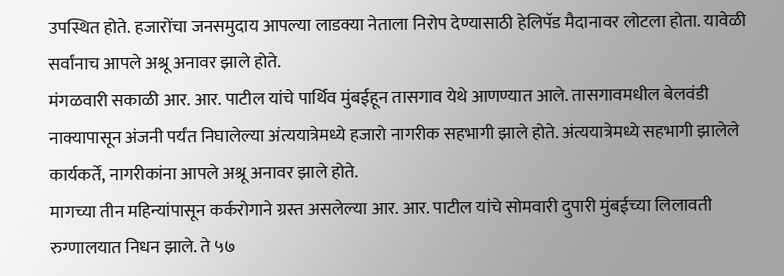उपस्थित होते. हजारोंचा जनसमुदाय आपल्या लाडक्या नेताला निरोप देण्यासाठी हेलिपॅड मैदानावर लोटला होता. यावेळी सर्वांनाच आपले अश्रू अनावर झाले होते.
मंगळवारी सकाळी आर. आर. पाटील यांचे पार्थिव मुंबईहून तासगाव येथे आणण्यात आले. तासगावमधील बेलवंडी नाक्यापासून अंजनी पर्यंत निघालेल्या अंत्ययात्रेमध्ये हजारो नागरीक सहभागी झाले होते. अंत्ययात्रेमध्ये सहभागी झालेले कार्यकर्ते, नागरीकांना आपले अश्रू अनावर झाले होते.
मागच्या तीन महिन्यांपासून कर्करोगाने ग्रस्त असलेल्या आर. आर. पाटील यांचे सोमवारी दुपारी मुंबईच्या लिलावती रुग्णालयात निधन झाले. ते ५७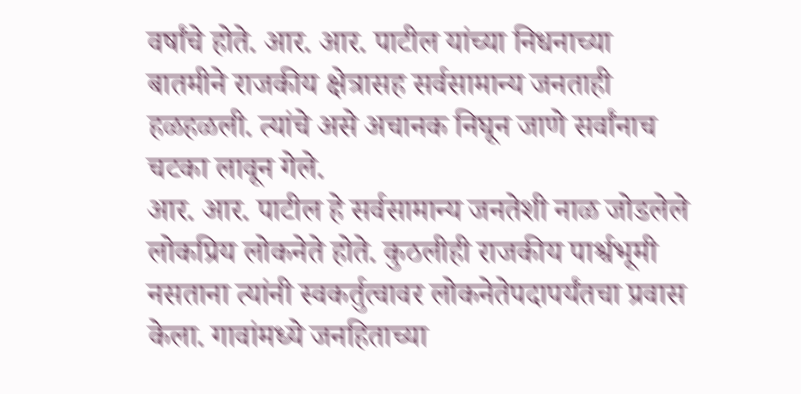वर्षांचे होते. आर. आर. पाटील यांच्या निधनाच्या बातमीने राजकीय क्षेत्रासह सर्वसामान्य जनताही हळहळली. त्यांचे असे अचानक निघून जाणे सर्वांनाच चटका लावून गेले.
आर. आर. पाटील हे सर्वसामान्य जनतेशी नाळ जोडलेले लोकप्रिय लोकनेते होते. कुठलीही राजकीय पार्श्वभूमी नसताना त्यांनी स्वकर्तुत्वावर लोकनेतेपदापर्यंतचा प्रवास केला. गावांमध्ये जनहिताच्या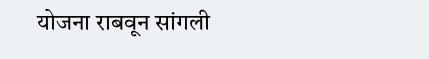योजना राबवून सांगली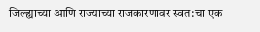जिल्ह्याच्या आणि राज्याच्या राजकारणावर स्वत:चा एक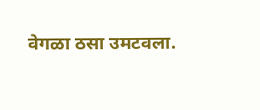वेगळा ठसा उमटवला.